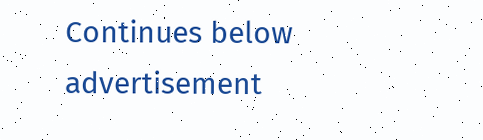Continues below advertisement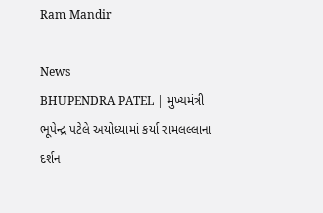Ram Mandir

News
BHUPENDRA PATEL | મુખ્યમંત્રી ભૂપેન્દ્ર પટેલે અયોધ્યામાં કર્યા રામલલ્લાના દર્શન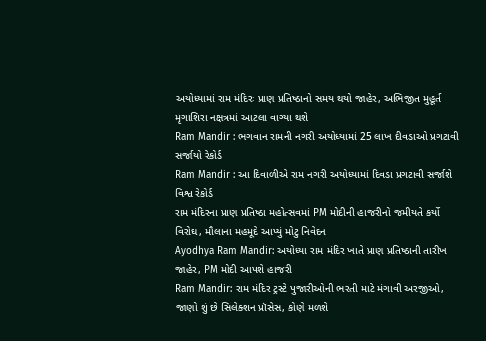અયોધ્યામાં રામ મંદિરઃ પ્રાણ પ્રતિષ્ઠાનો સમય થયો જાહેર, અભિજીત મુહૂર્ત મૃગાશિરા નક્ષત્રમાં આટલા વાગ્યા થશે
Ram Mandir : ભગવાન રામની નગરી અયોધ્યામાં 25 લાખ દીવડાઓ પ્રગટાવી સર્જાયો રેકોર્ડ
Ram Mandir : આ દિવાળીએ રામ નગરી અયોધ્યામાં દિવડા પ્રગટાવી સર્જાશે વિશ્વ રેકોર્ડ
રામ મંદિરના પ્રાણ પ્રતિષ્ઠા મહોત્સવમાં PM મોદીની હાજરીનો જમીયતે કર્યો વિરોઘ, મૌલાના મહમૂદે આપ્યું મોટુ નિવેદન
Ayodhya Ram Mandir: અયોધ્યા રામ મંદિર ખાતે પ્રાણ પ્રતિષ્ઠાની તારીખ જાહેર, PM મોદી આપશે હાજરી
Ram Mandir: રામ મંદિર ટ્રસ્ટે પુજારીઓની ભરતી માટે મંગાવી અરજીઓ, જાણો શું છે સિલેક્શન પ્રૉસેસ, કોણે મળશે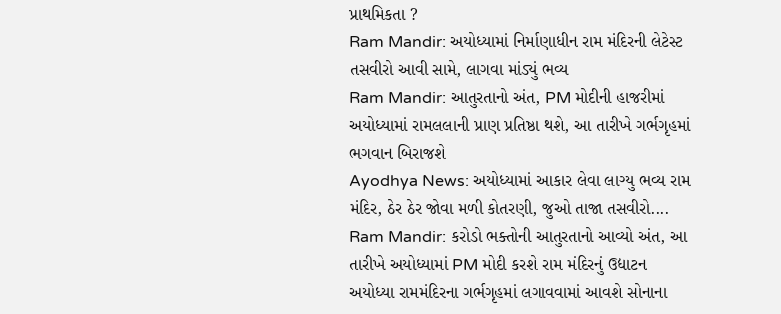પ્રાથમિકતા ?
Ram Mandir: અયોધ્યામાં નિર્માણાધીન રામ મંદિરની લેટેસ્ટ તસવીરો આવી સામે, લાગવા માંડ્યું ભવ્ય
Ram Mandir: આતુરતાનો અંત, PM મોદીની હાજરીમાં અયોધ્યામાં રામલલાની પ્રાણ પ્રતિષ્ઠા થશે, આ તારીખે ગર્ભગૃહમાં ભગવાન બિરાજશે
Ayodhya News: અયોધ્યામાં આકાર લેવા લાગ્યુ ભવ્ય રામ મંદિર, ઠેર ઠેર જોવા મળી કોતરણી, જુઓ તાજા તસવીરો....
Ram Mandir: કરોડો ભક્તોની આતુરતાનો આવ્યો અંત, આ તારીખે અયોધ્યામાં PM મોદી કરશે રામ મંદિરનું ઉદ્યાટન
અયોધ્યા રામમંદિરના ગર્ભગૃહમાં લગાવવામાં આવશે સોનાના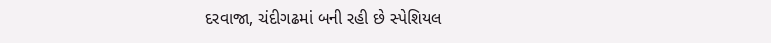દરવાજા, ચંદીગઢમાં બની રહી છે સ્પેશિયલ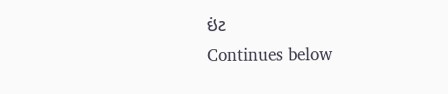ઇંટ
Continues below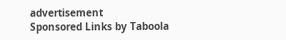advertisement
Sponsored Links by Taboola